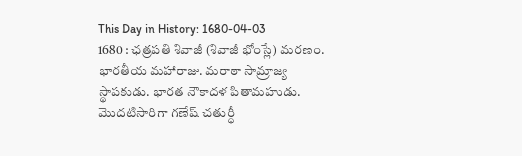This Day in History: 1680-04-03
1680 : ఛత్రపతి శివాజీ (శివాజీ భోంస్లే) మరణం. భారతీయ మహారాజు. మరాఠా సామ్రాజ్య స్థాపకుడు. భారత నౌకాదళ పితామహుడు. మొదటిసారిగా గణేష్ చతుర్ధీ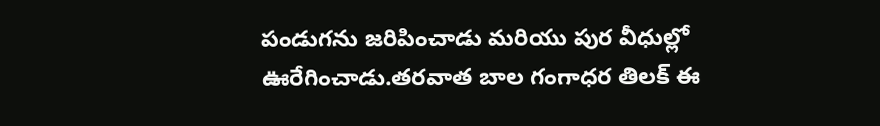పండుగను జరిపించాడు మరియు పుర వీధుల్లో ఊరేగించాడు.తరవాత బాల గంగాధర తిలక్ ఈ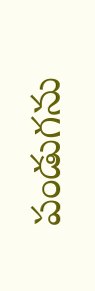పండుగను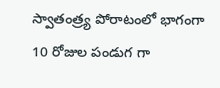స్వాతంత్ర్య పోరాటంలో భాగంగా 10 రోజుల పండుగ గా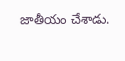జాతీయం చేశాడు.